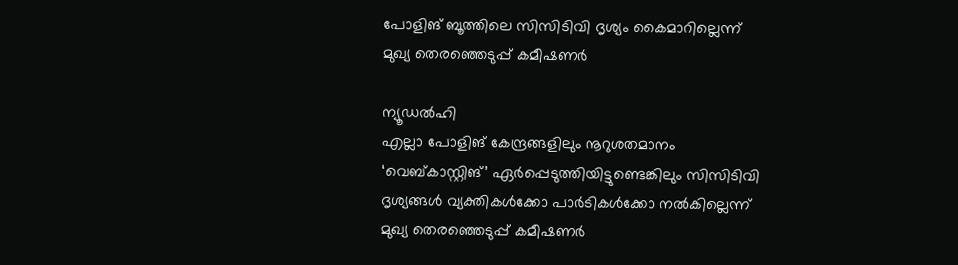പോളിങ് ബൂത്തിലെ സിസിടിവി ദൃശ്യം കൈമാറില്ലെന്ന് മുഖ്യ തെരഞ്ഞെടുപ്പ് കമീഷണർ

ന്യൂഡൽഹി
എല്ലാ പോളിങ് കേന്ദ്രങ്ങളിലും നൂറുശതമാനം ‘വെബ്കാസ്റ്റിങ്’ ഏർപ്പെടുത്തിയിട്ടുണ്ടെങ്കിലും സിസിടിവി ദൃശ്യങ്ങൾ വ്യക്തികൾക്കോ പാർടികൾക്കോ നൽകില്ലെന്ന് മുഖ്യ തെരഞ്ഞെടുപ്പ് കമീഷണർ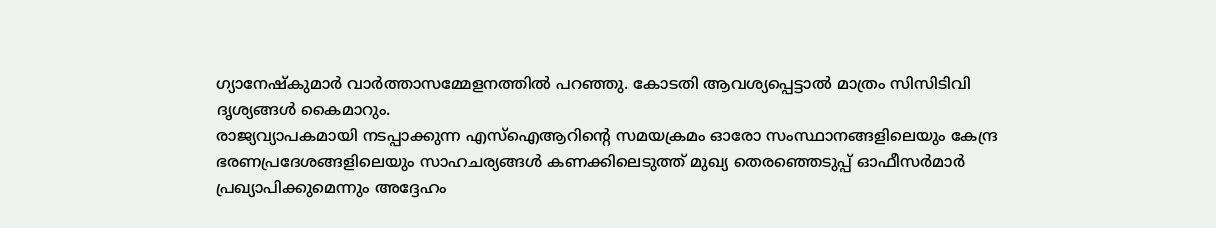ഗ്യാനേഷ്കുമാർ വാർത്താസമ്മേളനത്തിൽ പറഞ്ഞു. കോടതി ആവശ്യപ്പെട്ടാൽ മാത്രം സിസിടിവി ദൃശ്യങ്ങൾ കൈമാറും.
രാജ്യവ്യാപകമായി നടപ്പാക്കുന്ന എസ്ഐആറിന്റെ സമയക്രമം ഓരോ സംസ്ഥാനങ്ങളിലെയും കേന്ദ്ര ഭരണപ്രദേശങ്ങളിലെയും സാഹചര്യങ്ങൾ കണക്കിലെടുത്ത് മുഖ്യ തെരഞ്ഞെടുപ്പ് ഓഫീസർമാർ പ്രഖ്യാപിക്കുമെന്നും അദ്ദേഹം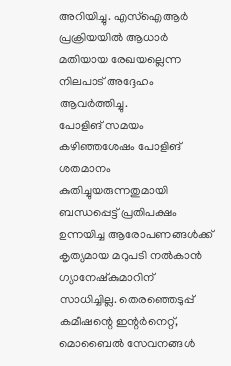അറിയിച്ചു. എസ്ഐആർ പ്രക്രിയയിൽ ആധാർ മതിയായ രേഖയല്ലെന്ന നിലപാട് അദ്ദേഹം ആവർത്തിച്ചു.
പോളിങ് സമയം കഴിഞ്ഞശേഷം പോളിങ് ശതമാനം കുതിച്ചുയരുന്നതുമായി ബന്ധപ്പെട്ട് പ്രതിപക്ഷം ഉന്നയിച്ച ആരോപണങ്ങൾക്ക് കൃത്യമായ മറുപടി നൽകാൻ ഗ്യാനേഷ്കുമാറിന് സാധിച്ചില്ല. തെരഞ്ഞെടുപ്പ് കമീഷന്റെ ഇന്റർനെറ്റ്, മൊബൈൽ സേവനങ്ങൾ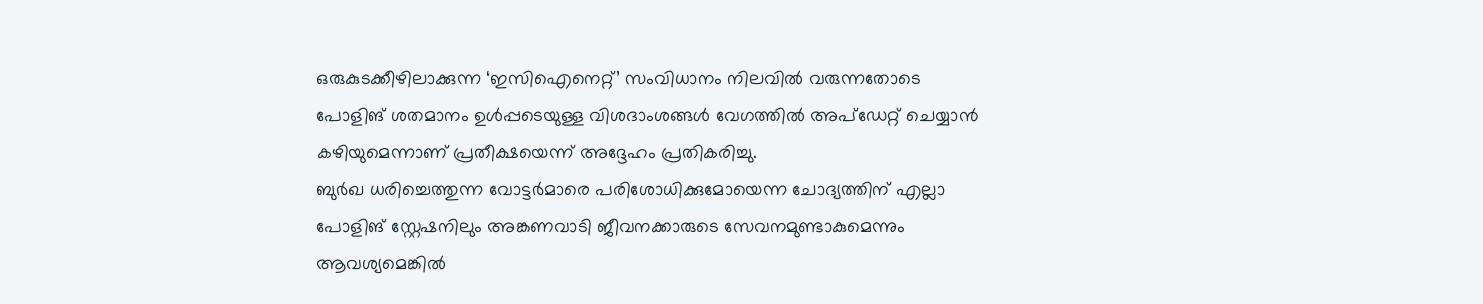ഒരുകുടക്കീഴിലാക്കുന്ന ‘ഇസിഐനെറ്റ്’ സംവിധാനം നിലവിൽ വരുന്നതോടെ പോളിങ് ശതമാനം ഉൾപ്പടെയുള്ള വിശദാംശങ്ങൾ വേഗത്തിൽ അപ്ഡേറ്റ് ചെയ്യാൻ കഴിയുമെന്നാണ് പ്രതീക്ഷയെന്ന് അദ്ദേഹം പ്രതികരിച്ചു.
ബുർഖ ധരിച്ചെത്തുന്ന വോട്ടർമാരെ പരിശോധിക്കുമോയെന്ന ചോദ്യത്തിന് എല്ലാ പോളിങ് സ്റ്റേഷനിലും അങ്കണവാടി ജീവനക്കാരുടെ സേവനമുണ്ടാകുമെന്നും ആവശ്യമെങ്കിൽ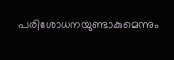പരിശോധനയുണ്ടാകുമെന്നും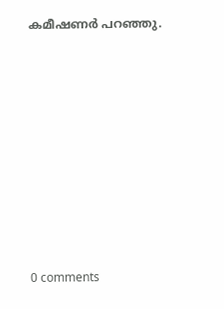കമീഷണർ പറഞ്ഞു.










0 comments